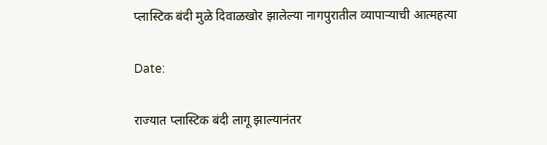प्लास्टिक बंदी मुळे दिवाळखोर झालेल्या नागपुरातील व्यापाऱ्याची आत्महत्या

Date:

राज्यात प्लास्टिक बंदी लागू झाल्यानंतर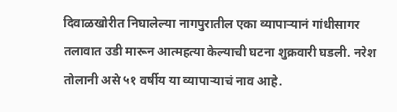दिवाळखोरीत निघालेल्या नागपुरातील एका व्यापाऱ्यानं गांधीसागर तलावात उडी मारून आत्महत्या केल्याची घटना शुक्रवारी घडली. नरेश तोलानी असे ५१ वर्षीय या व्यापाऱ्याचं नाव आहे.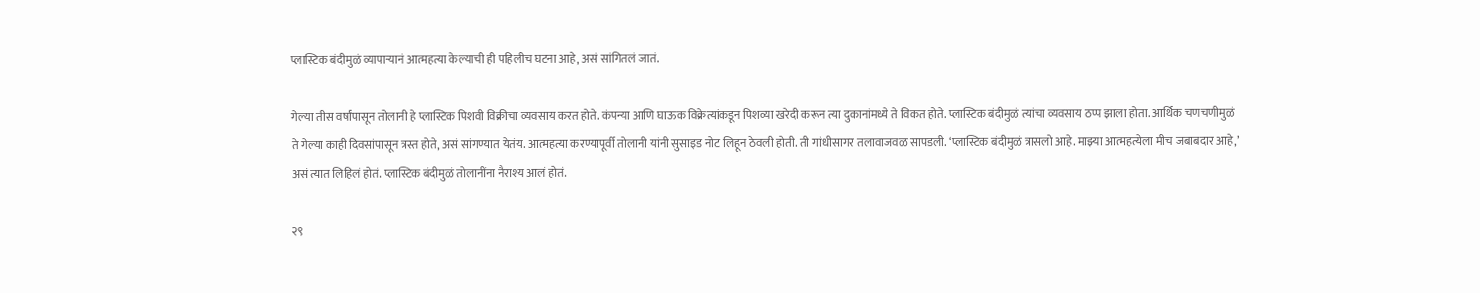प्लास्टिक बंदीमुळं व्यापाऱ्यानं आत्महत्या केल्याची ही पहिलीच घटना आहे, असं सांगितलं जातं.

गेल्या तीस वर्षांपासून तोलानी हे प्लास्टिक पिशवी विक्रीचा व्यवसाय करत होते. कंपन्या आणि घाऊक विक्रेत्यांकडून पिशव्या खरेदी करून त्या दुकानांमध्ये ते विकत होते. प्लास्टिक बंदीमुळं त्यांचा व्यवसाय ठप्प झाला होता. आर्थिक चणचणीमुळं ते गेल्या काही दिवसांपासून त्रस्त होते, असं सांगण्यात येतंय. आत्महत्या करण्यापूर्वी तोलानी यांनी सुसाइड नोट लिहून ठेवली होती. ती गांधीसागर तलावाजवळ सापडली. ‘प्लास्टिक बंदीमुळं त्रासलो आहे. माझ्या आत्महत्येला मीच जबाबदार आहे,’ असं त्यात लिहिलं होतं. प्लास्टिक बंदीमुळं तोलानींना नैराश्य आलं होतं.

२९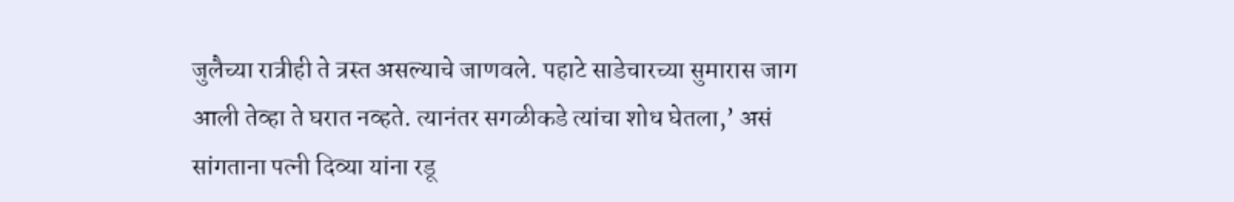जुलैच्या रात्रीही ते त्रस्त असल्याचे जाणवले. पहाटे साडेचारच्या सुमारास जाग आली तेव्हा ते घरात नव्हते. त्यानंतर सगळीकडे त्यांचा शोध घेतला,’ असं सांगताना पत्नी दिव्या यांना रडू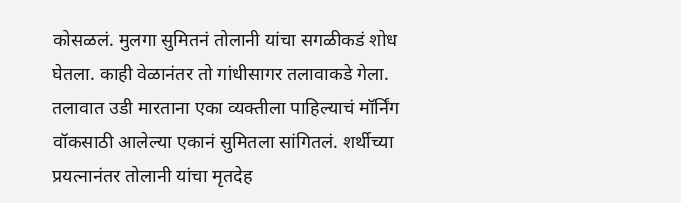कोसळलं. मुलगा सुमितनं तोलानी यांचा सगळीकडं शोध घेतला. काही वेळानंतर तो गांधीसागर तलावाकडे गेला. तलावात उडी मारताना एका व्यक्तीला पाहिल्याचं मॉर्निंग वॉकसाठी आलेल्या एकानं सुमितला सांगितलं. शर्थीच्या प्रयत्नानंतर तोलानी यांचा मृतदेह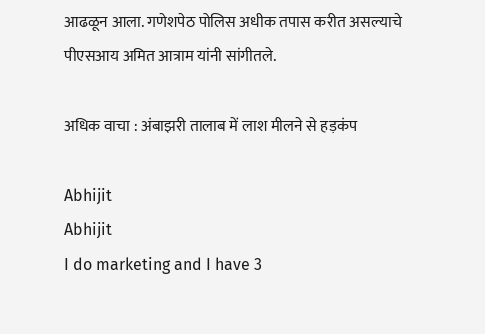आढळून आला. गणेशपेठ पोलिस अधीक तपास करीत असल्याचे पीएसआय अमित आत्राम यांनी सांगीतले.

अधिक वाचा : अंबाझरी तालाब में लाश मीलने से हड़कंप

Abhijit
Abhijit
I do marketing and I have 3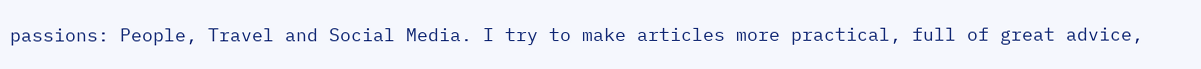passions: People, Travel and Social Media. I try to make articles more practical, full of great advice,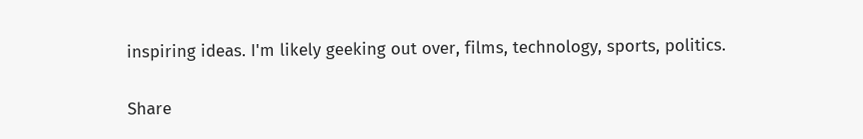inspiring ideas. I'm likely geeking out over, films, technology, sports, politics.

Share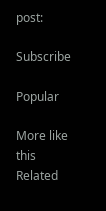post:

Subscribe

Popular

More like this
Related